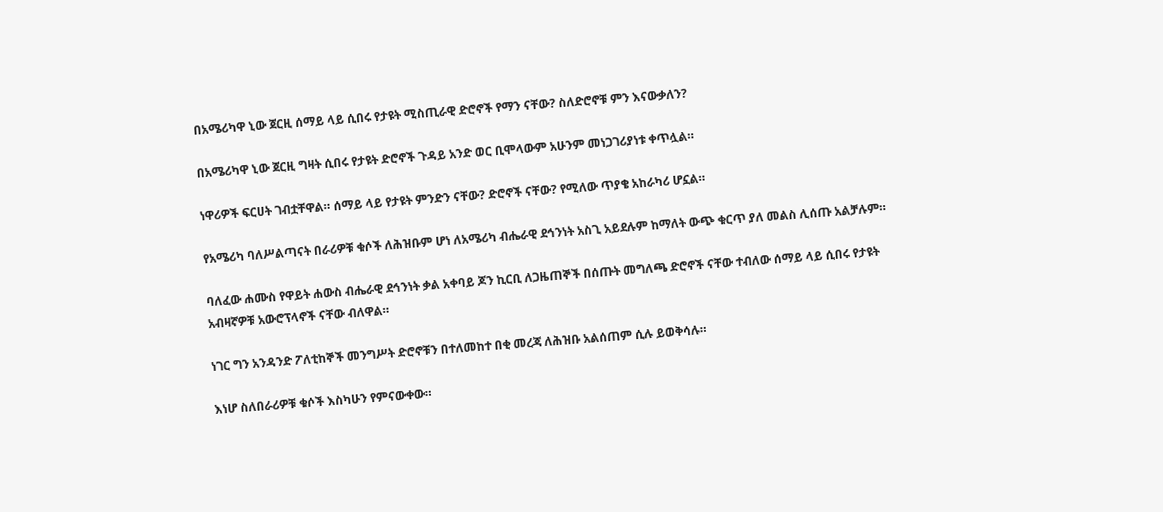በአሜሪካዋ ኒው ጀርዚ ሰማይ ላይ ሲበሩ የታዩት ሚስጢራዊ ድሮኖች የማን ናቸው? ስለድሮኖቹ ምን እናውቃለን?

በአሜሪካዋ ኒው ጀርዚ ግዛት ሲበሩ የታዩት ድሮኖች ጉዳይ አንድ ወር ቢሞላውም አሁንም መነጋገሪያነቱ ቀጥሏል።

ነዋሪዎች ፍርሀት ገብቷቸዋል። ሰማይ ላይ የታዩት ምንድን ናቸው? ድሮኖች ናቸው? የሚለው ጥያቄ አከራካሪ ሆኗል።

የአሜሪካ ባለሥልጣናት በራሪዎቹ ቁሶች ለሕዝቡም ሆነ ለአሜሪካ ብሔራዊ ደኅንነት አስጊ አይደሉም ከማለት ውጭ ቁርጥ ያለ መልስ ሊሰጡ አልቻሉም።

ባለፈው ሐሙስ የዋይት ሐውስ ብሔራዊ ደኅንነት ቃል አቀባይ ጆን ኪርቢ ለጋዜጠኞች በሰጡት መግለጫ ድሮኖች ናቸው ተብለው ሰማይ ላይ ሲበሩ የታዩት አብዛኛዎቹ አውሮፕላኖች ናቸው ብለዋል።

ነገር ግን አንዳንድ ፖለቲከኞች መንግሥት ድሮኖቹን በተለመከተ በቂ መረጃ ለሕዝቡ አልሰጠም ሲሉ ይወቅሳሉ።

እነሆ ስለበራሪዎቹ ቁሶች እስካሁን የምናውቀው።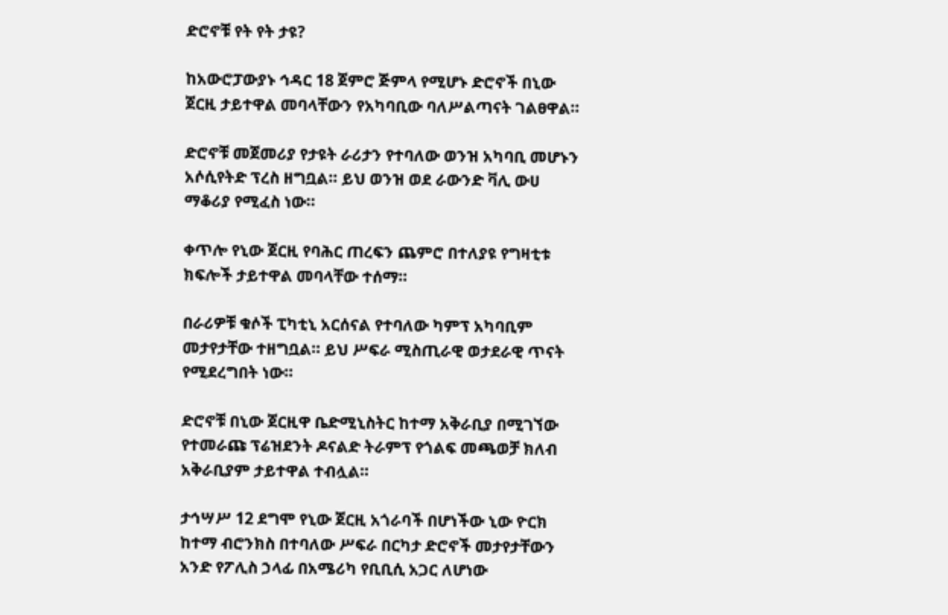ድሮኖቹ የት የት ታዩ?

ከአውሮፓውያኑ ኅዳር 18 ጀምሮ ጅምላ የሚሆኑ ድሮኖች በኒው ጀርዚ ታይተዋል መባላቸውን የአካባቢው ባለሥልጣናት ገልፀዋል።

ድሮኖቹ መጀመሪያ የታዩት ራሪታን የተባለው ወንዝ አካባቢ መሆኑን አሶሲየትድ ፕረስ ዘግቧል። ይህ ወንዝ ወደ ራውንድ ቫሊ ውሀ ማቆሪያ የሚፈስ ነው።

ቀጥሎ የኒው ጀርዚ የባሕር ጠረፍን ጨምሮ በተለያዩ የግዛቲቱ ክፍሎች ታይተዋል መባላቸው ተሰማ።

በራሪዎቹ ቁሶች ፒካቲኒ አርሰናል የተባለው ካምፕ አካባቢም መታየታቸው ተዘግቧል። ይህ ሥፍራ ሚስጢራዊ ወታደራዊ ጥናት የሚደረግበት ነው።

ድሮኖቹ በኒው ጀርዚዋ ቤድሚኒስትር ከተማ አቅራቢያ በሚገኘው የተመራጩ ፕሬዝደንት ዶናልድ ትራምፕ የጎልፍ መጫወቻ ክለብ አቅራቢያም ታይተዋል ተብሏል።

ታኅሣሥ 12 ደግሞ የኒው ጀርዚ አጎራባች በሆነችው ኒው ዮርክ ከተማ ብሮንክስ በተባለው ሥፍራ በርካታ ድሮኖች መታየታቸውን አንድ የፖሊስ ኃላፊ በአሜሪካ የቢቢሲ አጋር ለሆነው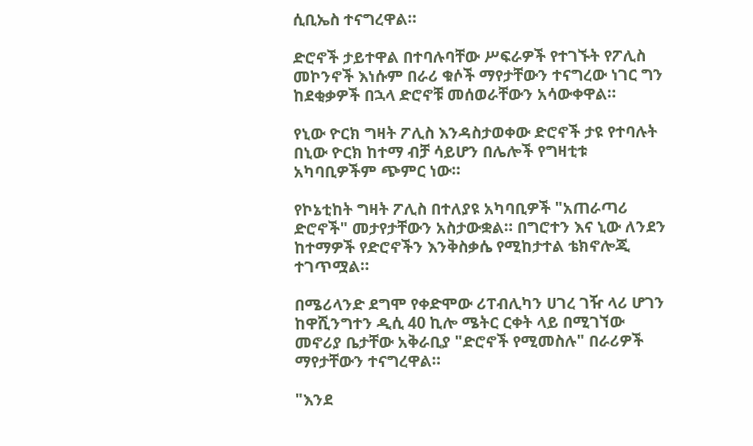ሲቢኤስ ተናግረዋል።

ድሮኖች ታይተዋል በተባሉባቸው ሥፍራዎች የተገኙት የፖሊስ መኮንኖች እነሱም በራሪ ቁሶች ማየታቸውን ተናግረው ነገር ግን ከደቂቃዎች በኋላ ድሮኖቹ መሰወራቸውን አሳውቀዋል።

የኒው ዮርክ ግዛት ፖሊስ እንዳስታወቀው ድሮኖች ታዩ የተባሉት በኒው ዮርክ ከተማ ብቻ ሳይሆን በሌሎች የግዛቲቱ አካባቢዎችም ጭምር ነው።

የኮኔቲከት ግዛት ፖሊስ በተለያዩ አካባቢዎች "አጠራጣሪ ድሮኖች" መታየታቸውን አስታውቋል። በግሮተን እና ኒው ለንደን ከተማዎች የድሮኖችን እንቅስቃሴ የሚከታተል ቴክኖሎጂ ተገጥሟል።

በሜሪላንድ ደግሞ የቀድሞው ሪፐብሊካን ሀገረ ገዥ ላሪ ሆገን ከዋሺንግተን ዲሲ 40 ኪሎ ሜትር ርቀት ላይ በሚገኘው መኖሪያ ቤታቸው አቅራቢያ "ድሮኖች የሚመስሉ" በራሪዎች ማየታቸውን ተናግረዋል።

"እንደ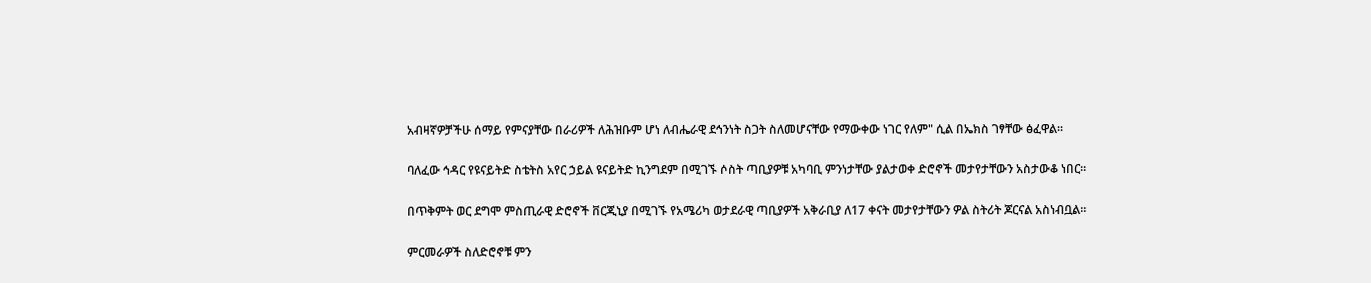አብዛኛዎቻችሁ ሰማይ የምናያቸው በራሪዎች ለሕዝቡም ሆነ ለብሔራዊ ደኅንነት ስጋት ስለመሆናቸው የማውቀው ነገር የለም" ሲል በኤክስ ገፃቸው ፅፈዋል።

ባለፈው ኅዳር የዩናይትድ ስቴትስ አየር ኃይል ዩናይትድ ኪንግደም በሚገኙ ሶስት ጣቢያዎቹ አካባቢ ምንነታቸው ያልታወቀ ድሮኖች መታየታቸውን አስታውቆ ነበር።

በጥቅምት ወር ደግሞ ምስጢራዊ ድሮኖች ቨርጂኒያ በሚገኙ የአሜሪካ ወታደራዊ ጣቢያዎች አቅራቢያ ለ17 ቀናት መታየታቸውን ዎል ስትሪት ጆርናል አስነብቧል።

ምርመራዎች ስለድሮኖቹ ምን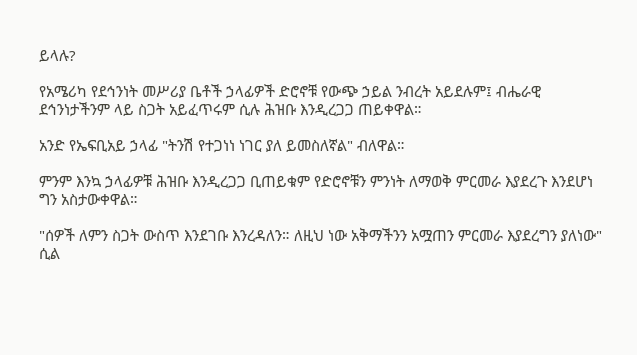ይላሉ?

የአሜሪካ የደኅንነት መሥሪያ ቤቶች ኃላፊዎች ድሮኖቹ የውጭ ኃይል ንብረት አይደሉም፤ ብሔራዊ ደኅንነታችንም ላይ ስጋት አይፈጥሩም ሲሉ ሕዝቡ እንዲረጋጋ ጠይቀዋል።

አንድ የኤፍቢአይ ኃላፊ "ትንሽ የተጋነነ ነገር ያለ ይመስለኛል" ብለዋል።

ምንም እንኳ ኃላፊዎቹ ሕዝቡ እንዲረጋጋ ቢጠይቁም የድሮኖቹን ምንነት ለማወቅ ምርመራ እያደረጉ እንደሆነ ግን አስታውቀዋል።

"ሰዎች ለምን ስጋት ውስጥ እንደገቡ እንረዳለን። ለዚህ ነው አቅማችንን አሟጠን ምርመራ እያደረግን ያለነው" ሲል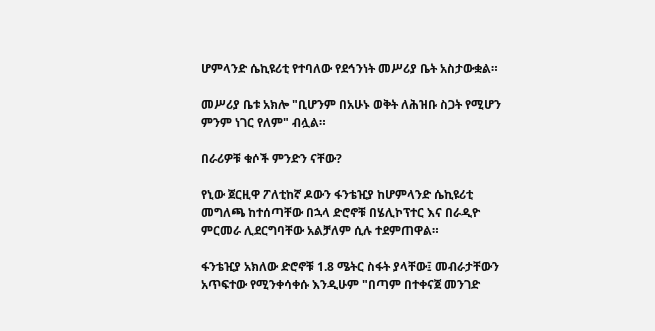ሆምላንድ ሴኪዩሪቲ የተባለው የደኅንነት መሥሪያ ቤት አስታውቋል።

መሥሪያ ቤቱ አክሎ "ቢሆንም በአሁኑ ወቅት ለሕዝቡ ስጋት የሚሆን ምንም ነገር የለም" ብሏል።

በራሪዎቹ ቁሶች ምንድን ናቸው?

የኒው ጀርዚዋ ፖለቲከኛ ዶውን ፋንቴዢያ ከሆምላንድ ሴኪዩሪቲ መግለጫ ከተሰጣቸው በኋላ ድሮኖቹ በሄሊኮፕተር እና በራዲዮ ምርመራ ሊደርግባቸው አልቻለም ሲሉ ተደምጠዋል።

ፋንቴዢያ አክለው ድሮኖቹ 1.8 ሜትር ስፋት ያላቸው፤ መብራታቸውን አጥፍተው የሚንቀሳቀሱ እንዲሁም "በጣም በተቀናጀ መንገድ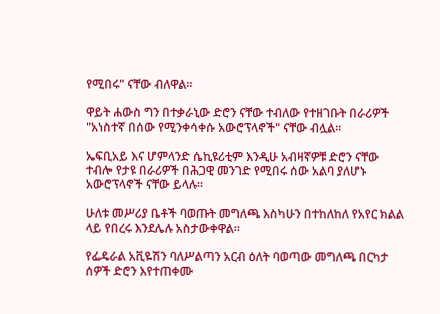የሚበሩ" ናቸው ብለዋል።

ዋይት ሐውስ ግን በተቃራኒው ድሮን ናቸው ተብለው የተዘገቡት በራሪዎች "አነስተኛ በሰው የሚንቀሳቀሱ አውሮፕላኖች" ናቸው ብሏል።

ኤፍቢአይ እና ሆምላንድ ሴኪዩሪቲም እንዲሁ አብዛኛዎቹ ድሮን ናቸው ተብሎ የታዩ በራሪዎች በሕጋዊ መንገድ የሚበሩ ሰው አልባ ያለሆኑ አውሮፕላኖች ናቸው ይላሉ።

ሁለቱ መሥሪያ ቤቶች ባወጡት መግለጫ እስካሁን በተከለከለ የአየር ክልል ላይ የበረሩ እንደሌሉ አስታውቀዋል።

የፌዴራል አቪዬሽን ባለሥልጣን አርብ ዕለት ባወጣው መግለጫ በርካታ ሰዎች ድሮን እየተጠቀሙ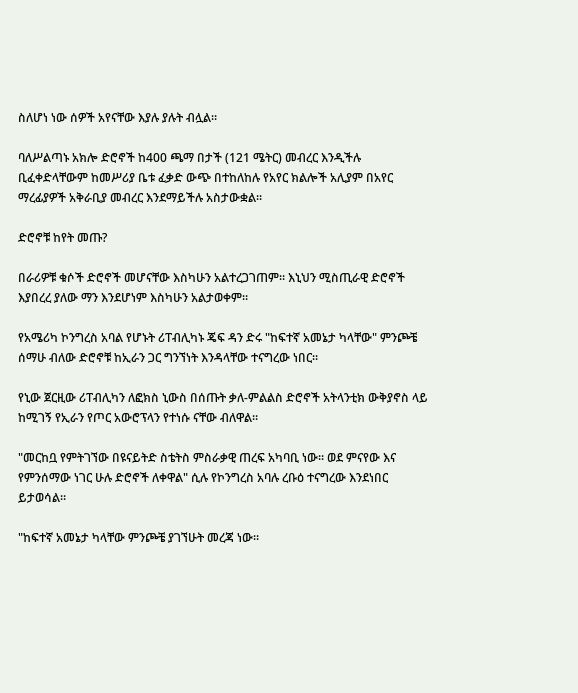ስለሆነ ነው ሰዎች አየናቸው እያሉ ያሉት ብሏል።

ባለሥልጣኑ አክሎ ድሮኖች ከ400 ጫማ በታች (121 ሜትር) መብረር እንዲችሉ ቢፈቀድላቸውም ከመሥሪያ ቤቱ ፈቃድ ውጭ በተከለከሉ የአየር ክልሎች አሊያም በአየር ማረፊያዎች አቅራቢያ መብረር እንደማይችሉ አስታውቋል።

ድሮኖቹ ከየት መጡ?

በራሪዎቹ ቁሶች ድሮኖች መሆናቸው እስካሁን አልተረጋገጠም። እኒህን ሚስጢራዊ ድሮኖች እያበረረ ያለው ማን እንደሆነም እስካሁን አልታወቀም።

የአሜሪካ ኮንግረስ አባል የሆኑት ሪፐብሊካኑ ጄፍ ዳን ድሩ "ከፍተኛ አመኔታ ካላቸው" ምንጮቼ ሰማሁ ብለው ድሮኖቹ ከኢራን ጋር ግንኘነት እንዳላቸው ተናግረው ነበር።

የኒው ጀርዚው ሪፐብሊካን ለፎክስ ኒውስ በሰጡት ቃለ-ምልልስ ድሮኖች አትላንቲክ ውቅያኖስ ላይ ከሚገኝ የኢራን የጦር አውሮፕላን የተነሱ ናቸው ብለዋል።

"መርከቧ የምትገኘው በዩናይትድ ስቴትስ ምስራቃዊ ጠረፍ አካባቢ ነው። ወደ ምናየው እና የምንሰማው ነገር ሁሉ ድሮኖች ለቀዋል" ሲሉ የኮንግረስ አባሉ ረቡዕ ተናግረው እንደነበር ይታወሳል።

"ከፍተኛ አመኔታ ካላቸው ምንጮቼ ያገኘሁት መረጃ ነው።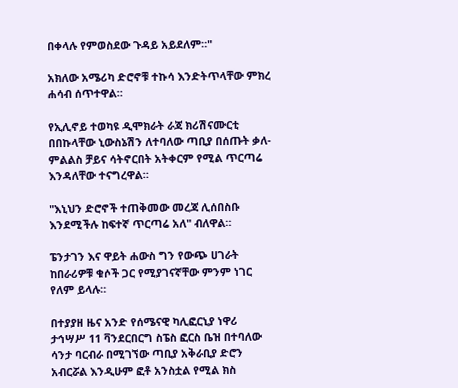በቀላሉ የምወስደው ጉዳይ አይደለም።"

አክለው አሜሪካ ድሮኖቹ ተኩሳ እንድትጥላቸው ምክረ ሐሳብ ሰጥተዋል።

የኢሊኖይ ተወካዩ ዲሞክራት ራጃ ክሪሽናሙርቲ በበኩላቸው ኒውስኔሽን ለተባለው ጣቢያ በሰጡት ቃለ-ምልልስ ቻይና ሳትኖርበት አትቀርም የሚል ጥርጣሬ እንዳለቸው ተናግረዋል።

"እኒህን ድሮኖች ተጠቅመው መረጃ ሊሰበስቡ እንደሚችሉ ከፍተኛ ጥርጣሬ አለ" ብለዋል።

ፔንታገን እና ዋይት ሐውስ ግን የውጭ ሀገራት ከበራሪዎቹ ቁሶች ጋር የሚያገናኛቸው ምንም ነገር የለም ይላሉ።

በተያያዘ ዜና አንድ የሰሜናዊ ካሊፎርኒያ ነዋሪ ታኅሣሥ 11 ቫንደርበርግ ስፔስ ፎርስ ቤዝ በተባለው ሳንታ ባርብራ በሚገኘው ጣቢያ አቅራቢያ ድሮን አብርሯል እንዲሁም ፎቶ አንስቷል የሚል ክስ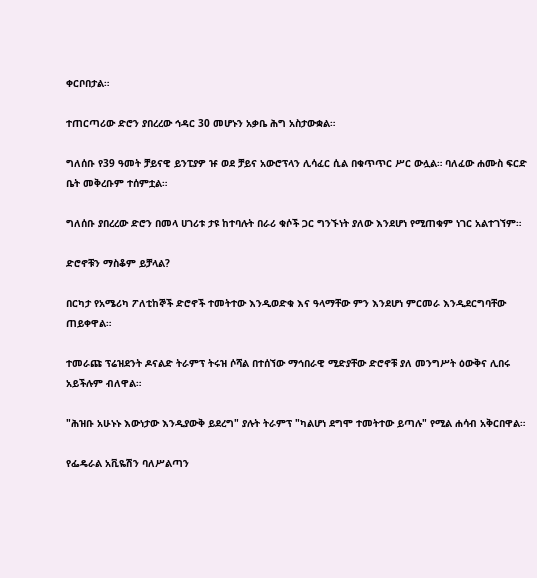ቀርቦበታል።

ተጠርጣሪው ድሮን ያበረረው ኅዳር 30 መሆኑን አቃቤ ሕግ አስታውቋል።

ግለሰቡ የ39 ዓመት ቻይናዊ ይንፒያዎ ዡ ወደ ቻይና አውሮፕላን ሊሳፈር ሲል በቁጥጥር ሥር ውሏል። ባለፈው ሐሙስ ፍርድ ቤት መቅረቡም ተሰምቷል።

ግለሰቡ ያበረረው ድሮን በመላ ሀገሪቱ ታዩ ከተባሉት በራሪ ቁሶች ጋር ግንኙነት ያለው እንደሆነ የሚጠቁም ነገር አልተገኘም።

ድሮኖቹን ማስቆም ይቻላል?

በርካታ የአሜሪካ ፖለቲከኞች ድሮኖች ተመትተው እንዲወድቁ እና ዓላማቸው ምን እንደሆነ ምርመራ እንዲደርግባቸው ጠይቀዋል።

ተመራጩ ፕሬዝደንት ዶናልድ ትራምፕ ትሩዝ ሶሻል በተሰኘው ማኅበራዊ ሚድያቸው ድሮኖቹ ያለ መንግሥት ዕውቅና ሊበሩ አይችሉም ብለዋል።

"ሕዝቡ አሁኑኑ እውነታው እንዲያውቅ ይደረግ" ያሉት ትራምፕ "ካልሆነ ደግሞ ተመትተው ይጣሉ" የሚል ሐሳብ አቅርበዋል።

የፌዴራል አቪዬሽን ባለሥልጣን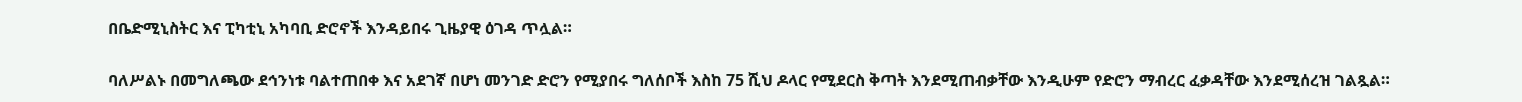በቤድሚኒስትር እና ፒካቲኒ አካባቢ ድሮኖች እንዳይበሩ ጊዜያዊ ዕገዳ ጥሏል።

ባለሥልኑ በመግለጫው ደኅንነቱ ባልተጠበቀ እና አደገኛ በሆነ መንገድ ድሮን የሚያበሩ ግለሰቦች እስከ 75 ሺህ ዶላር የሚደርስ ቅጣት እንደሚጠብቃቸው እንዲሁም የድሮን ማብረር ፈቃዳቸው እንደሚሰረዝ ገልጿል።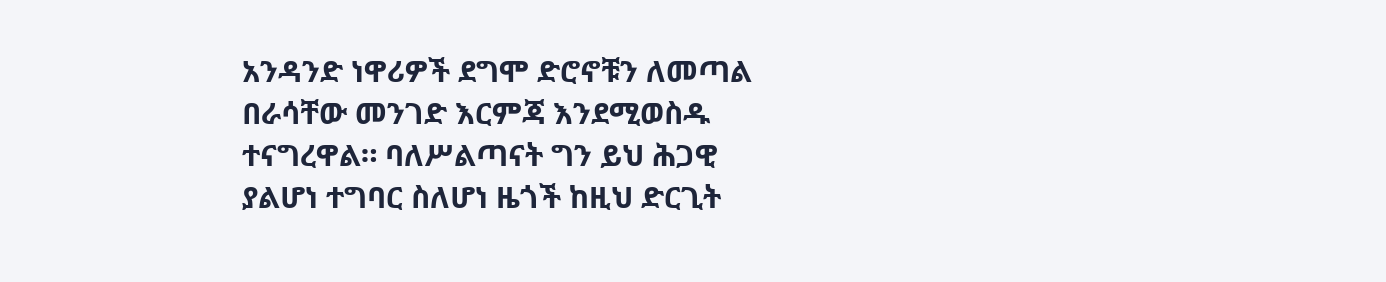አንዳንድ ነዋሪዎች ደግሞ ድሮኖቹን ለመጣል በራሳቸው መንገድ እርምጃ እንደሚወስዱ ተናግረዋል። ባለሥልጣናት ግን ይህ ሕጋዊ ያልሆነ ተግባር ስለሆነ ዜጎች ከዚህ ድርጊት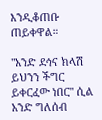እንዲቆጠቡ ጠይቀዋል።

"አንድ ደኅና ክላሽ ይህንን ችግር ይቀርፈው ነበር" ሲል አንድ ግለሰብ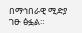በማኅበራዊ ሚድያ ገፁ ፅፏል።